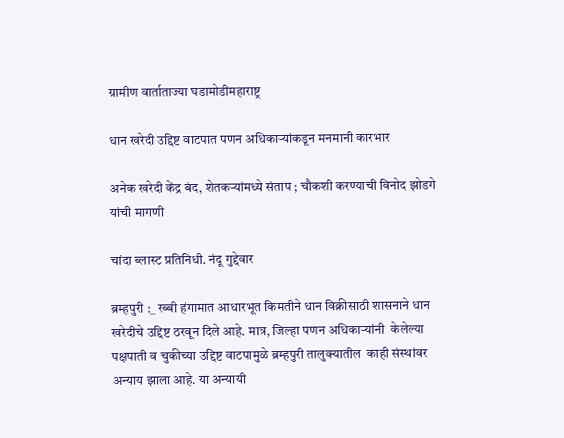ग्रामीण वार्ताताज्या घडामोडीमहाराष्ट्र

धान खरेदी उद्दिष्ट वाटपात पणन अधिकाऱ्यांकडून मनमानी कारभार

अनेक खरेदी केंद्र बंद, शेतकऱ्यांमध्ये संताप ; चौकशी करण्याची विनोद झोडगे यांची मागणी

चांदा ब्लास्ट प्रतिनिधी. नंदू गुद्देवार

ब्रम्हपुरी :_ रब्बी हंगामात आधारभूत किमतीने धान विक्रीसाठी शासनाने धान खरेदीचे उद्दिष्ट ठरवून दिले आहे. मात्र, जिल्हा पणन अधिकाऱ्यांनी  केलेल्या पक्षपाती व चुकीच्या उद्दिष्ट वाटपामुळे ब्रम्हपुरी तालुक्यातील  काही संस्थांवर अन्याय झाला आहे. या अन्यायी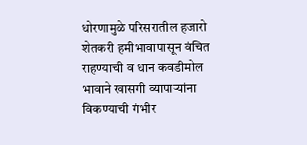धोरणामुळे परिसरातील हजारो शेतकरी हमीभावापासून वंचित राहण्याची व धान कवडीमोल भावाने खासगी व्यापाऱ्यांना विकण्याची गंभीर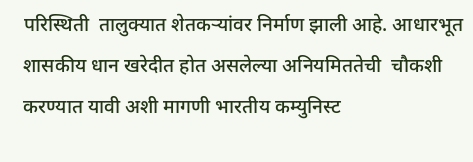परिस्थिती  तालुक्यात शेतकऱ्यांवर निर्माण झाली आहे. आधारभूत शासकीय धान खरेदीत होत असलेल्या अनियमिततेची  चौकशी करण्यात यावी अशी मागणी भारतीय कम्युनिस्ट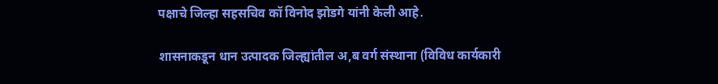पक्षाचे जिल्हा सहसचिव कॉ विनोद झोडगे यांनी केली आहे.

शासनाकडून धान उत्पादक जिल्ह्यांतील अ,ब वर्ग संस्थाना (विविध कार्यकारी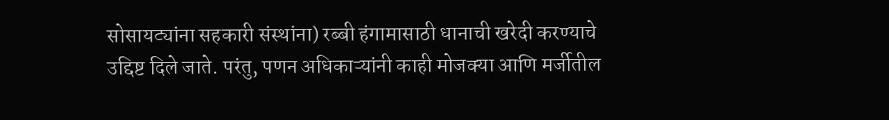सोसायट्यांना सहकारी संस्थांना) रब्बी हंगामासाठी धानाची खरेदी करण्याचे उद्दिष्ट दिले जाते. परंतु, पणन अधिकाऱ्यांनी काही मोजक्या आणि मर्जीतील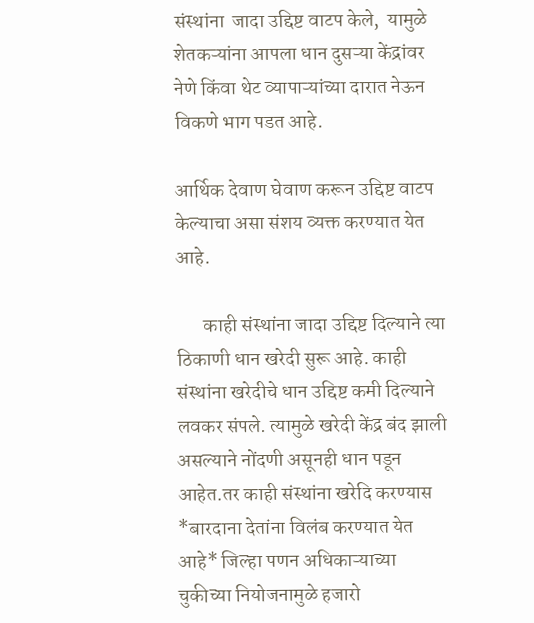संस्थांना  जादा उद्दिष्ट वाटप केले,  यामुळे शेतकऱ्यांना आपला धान दुसऱ्या केंद्रांवर नेणे किंवा थेट व्यापाऱ्यांच्या दारात नेऊन विकणे भाग पडत आहे.

आर्थिक देवाण घेवाण करून उद्दिष्ट वाटप केल्याचा असा संशय व्यक्त करण्यात येत आहे.

       काही संस्थांना जादा उद्दिष्ट दिल्याने त्या ठिकाणी धान खरेदी सुरू आहे. काही संस्थांना खरेदीचे धान उद्दिष्ट कमी दिल्याने लवकर संपले. त्यामुळे खरेदी केंद्र बंद झाली असल्याने नोंदणी असूनही धान पडून आहेत.तर काही संस्थांना खरेदि करण्यास *बारदाना देतांना विलंब करण्यात येत आहे* जिल्हा पणन अधिकाऱ्याच्या चुकीच्या नियोजनामुळे हजारो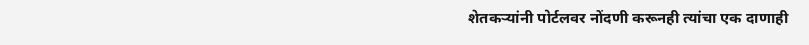शेतकऱ्यांनी पोर्टलवर नोंदणी करूनही त्यांचा एक दाणाही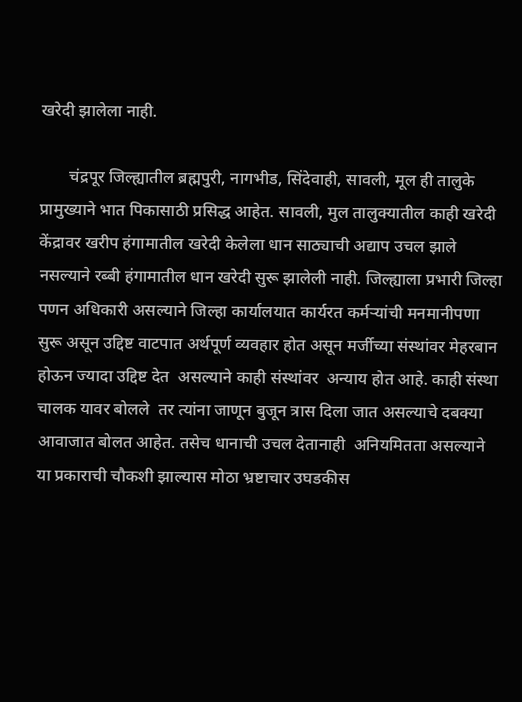खरेदी झालेला नाही.

       चंद्रपूर जिल्ह्यातील ब्रह्मपुरी, नागभीड, सिंदेवाही, सावली, मूल ही तालुके प्रामुख्याने भात पिकासाठी प्रसिद्ध आहेत. सावली, मुल तालुक्यातील काही खरेदी केंद्रावर खरीप हंगामातील खरेदी केलेला धान साठ्याची अद्याप उचल झाले नसल्याने रब्बी हंगामातील धान खरेदी सुरू झालेली नाही. जिल्ह्याला प्रभारी जिल्हा पणन अधिकारी असल्याने जिल्हा कार्यालयात कार्यरत कर्मऱ्यांची मनमानीपणा सुरू असून उद्दिष्ट वाटपात अर्थपूर्ण व्यवहार होत असून मर्जीच्या संस्थांवर मेहरबान होऊन ज्यादा उद्दिष्ट देत  असल्याने काही संस्थांवर  अन्याय होत आहे. काही संस्था चालक यावर बोलले  तर त्यांना जाणून बुजून त्रास दिला जात असल्याचे दबक्या आवाजात बोलत आहेत. तसेच धानाची उचल देतानाही  अनियमितता असल्याने या प्रकाराची चौकशी झाल्यास मोठा भ्रष्टाचार उघडकीस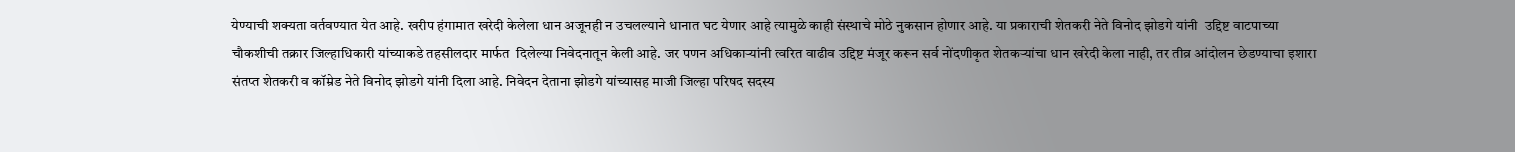येण्याची शक्यता वर्तवण्यात येत आहे. खरीप हंगामात खरेदी केलेला धान अजूनही न उचलल्याने धानात घट येणार आहे त्यामुळे काही संस्थाचे मोठे नुकसान होणार आहे. या प्रकाराची शेतकरी नेते विनोद झोडगे यांनी  उद्दिष्ट वाटपाच्या चौकशीची तक्रार जिल्हाधिकारी यांच्याकडे तहसीलदार मार्फत  दिलेल्या निवेदनातून केली आहे. जर पणन अधिकाऱ्यांनी त्वरित वाढीव उद्दिष्ट मंजूर करून सर्व नोंदणीकृत शेतकऱ्यांचा धान खरेदी केला नाही, तर तीव्र आंदोलन छेडण्याचा इशारा संतप्त शेतकरी व कॉम्रेड नेते विनोद झोडगे यांनी दिला आहे. निवेदन देताना झोडगे यांच्यासह माजी जिल्हा परिषद सदस्य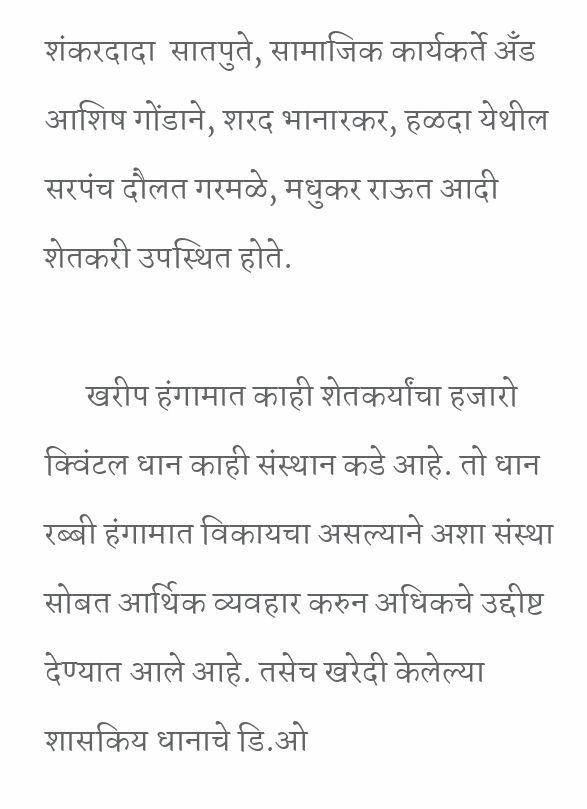शंकरदादा  सातपुते, सामाजिक कार्यकर्ते अँड आशिष गोंडाने, शरद भानारकर, हळदा येथील सरपंच दौलत गरमळे, मधुकर राऊत आदी शेतकरी उपस्थित होते.

      खरीप हंगामात काही शेतकर्यांचा हजारो क्विंटल धान काही संस्थान कडे आहे. तो धान रब्बी हंगामात विकायचा असल्याने अशा संस्था सोबत आर्थिक व्यवहार करुन अधिकचे उद्दीष्ट देण्यात आले आहे. तसेच खरेदी केलेल्या शासकिय धानाचे डि.ओ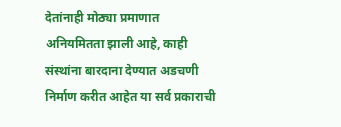देतांनाही मोठ्या प्रमाणात अनियमितता झाली आहे, काही संस्थांना बारदाना देण्यात अडचणी निर्माण करीत आहेत या सर्व प्रकाराची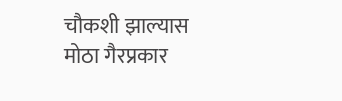चौकशी झाल्यास मोठा गैरप्रकार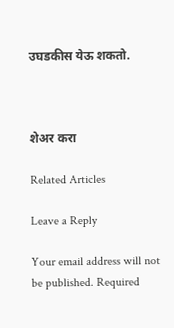उघडकीस येऊ शकतो.



शेअर करा

Related Articles

Leave a Reply

Your email address will not be published. Required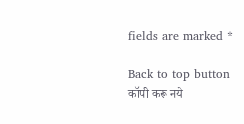fields are marked *

Back to top button
कॉपी करू नये